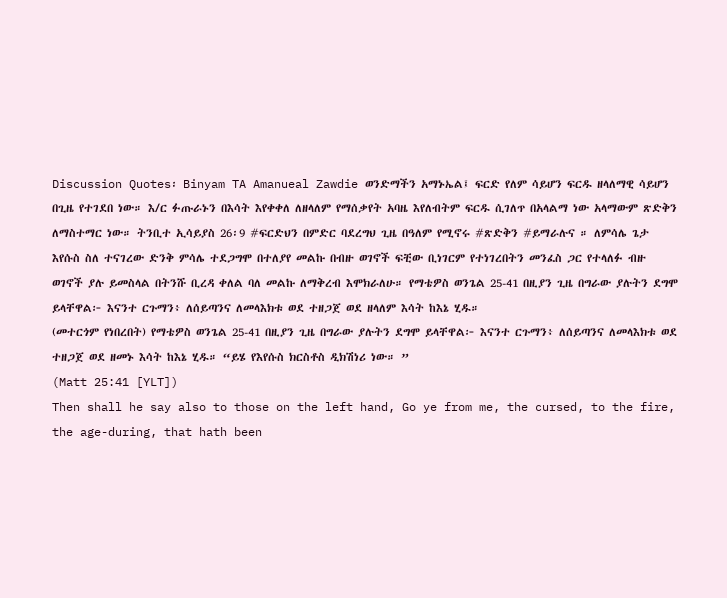Discussion Quotes፡ Binyam TA Amanueal Zawdie ወንድማችን አማኑኤል፤ ፍርድ የለም ሳይሆን ፍርዱ ዘላለማዊ ሳይሆን በጊዜ የተገደበ ነው። እ/ር ፉጡራኑን በእሳት እየቀቀለ ለዘላለም የማሰቃየት አባዜ እየለብትም ፍርዱ ሲገለጥ በአላልማ ነው አላማውም ጽድቅን ለማስተማር ነው። ትንቢተ ኢሳይያስ 26፡9 #ፍርድህን በምድር ባደረግህ ጊዜ በዓለም የሚኖሩ #ጽድቅን #ይማራሉና ። ለምሳሌ ጌታ እየሱስ ስለ ተናገረው ድንቅ ምሳሌ ተደጋግሞ በተለያየ መልኩ በብዙ ወገኖች ፍቺው ቢነገርም የተነገረበትን መንፈስ ጋር የተላለፉ ብዙ ወገኖች ያሉ ይመስላል በትንሹ ቢረዳ ቀለል ባለ መልኩ ለማቅረብ እሞክራለሁ። የማቴዎስ ወንጌል 25-41 በዚያን ጊዜ በግራው ያሉትን ደግሞ ይላቸዋል፦ እናንተ ርጉማን፥ ለሰይጣንና ለመላእክቱ ወደ ተዘጋጀ ወደ ዘላለም እሳት ከእኔ ሂዱ።
(መተርጎም የነበረበት) የማቴዎስ ወንጌል 25-41 በዚያን ጊዜ በግራው ያሉትን ደግሞ ይላቸዋል፦ እናንተ ርጉማን፥ ለሰይጣንና ለመላእክቱ ወደ ተዘጋጀ ወደ ዘመኑ እሳት ከእኔ ሂዱ። “ይሄ የእየሱስ ክርስቶስ ዲክሽነሪ ነው። ”
(Matt 25:41 [YLT])
Then shall he say also to those on the left hand, Go ye from me, the cursed, to the fire, the age-during, that hath been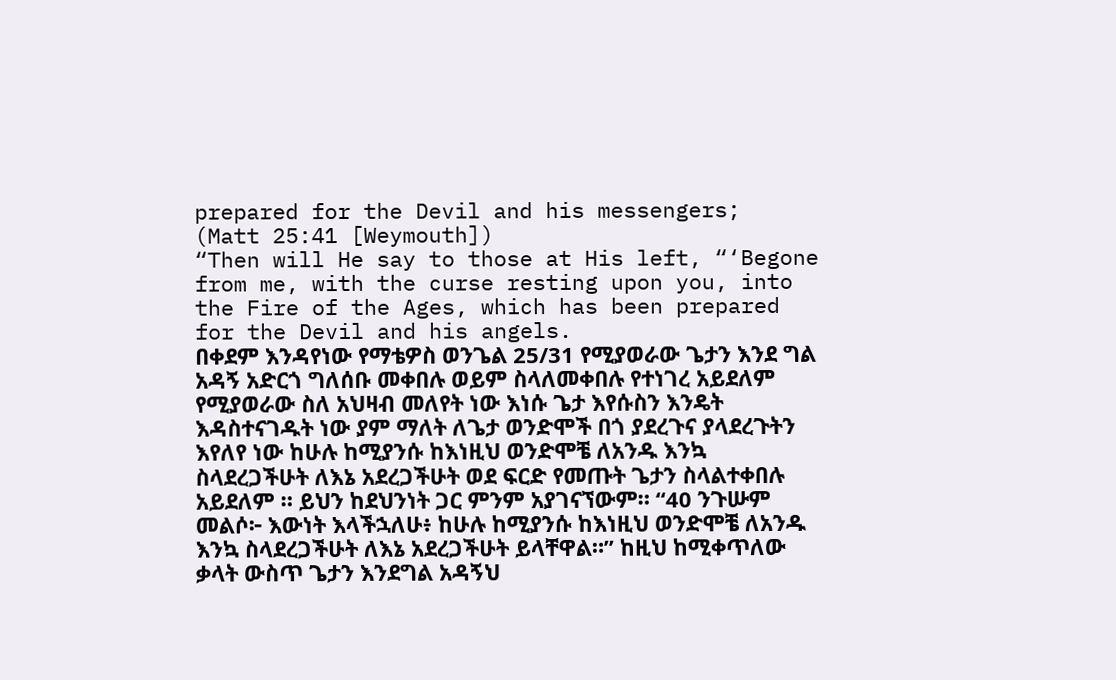prepared for the Devil and his messengers;
(Matt 25:41 [Weymouth])
“Then will He say to those at His left, “‘Begone from me, with the curse resting upon you, into the Fire of the Ages, which has been prepared for the Devil and his angels.
በቀደም እንዳየነው የማቴዎስ ወንጌል 25/31 የሚያወራው ጌታን እንደ ግል አዳኝ አድርጎ ግለሰቡ መቀበሉ ወይም ስላለመቀበሉ የተነገረ አይደለም የሚያወራው ስለ አህዛብ መለየት ነው እነሱ ጌታ እየሱስን እንዴት እዳስተናገዱት ነው ያም ማለት ለጌታ ወንድሞች በጎ ያደረጉና ያላደረጉትን እየለየ ነው ከሁሉ ከሚያንሱ ከእነዚህ ወንድሞቼ ለአንዱ እንኳ ስላደረጋችሁት ለእኔ አደረጋችሁት ወደ ፍርድ የመጡት ጌታን ስላልተቀበሉ አይደለም ። ይህን ከደህንነት ጋር ምንም አያገናኘውም። “40 ንጉሡም መልሶ፦ እውነት እላችኋለሁ፥ ከሁሉ ከሚያንሱ ከእነዚህ ወንድሞቼ ለአንዱ እንኳ ስላደረጋችሁት ለእኔ አደረጋችሁት ይላቸዋል።” ከዚህ ከሚቀጥለው ቃላት ውስጥ ጌታን እንደግል አዳኝህ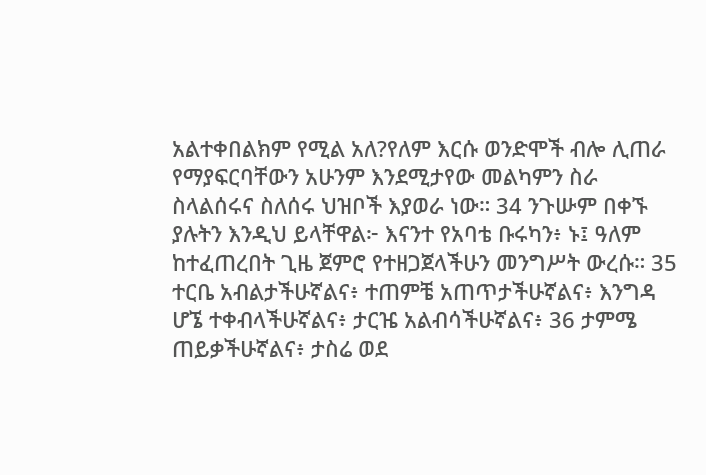አልተቀበልክም የሚል አለ?የለም እርሱ ወንድሞች ብሎ ሊጠራ የማያፍርባቸውን አሁንም እንደሚታየው መልካምን ስራ ስላልሰሩና ስለሰሩ ህዝቦች እያወራ ነው። 34 ንጉሡም በቀኙ ያሉትን እንዲህ ይላቸዋል፦ እናንተ የአባቴ ቡሩካን፥ ኑ፤ ዓለም ከተፈጠረበት ጊዜ ጀምሮ የተዘጋጀላችሁን መንግሥት ውረሱ። 35 ተርቤ አብልታችሁኛልና፥ ተጠምቼ አጠጥታችሁኛልና፥ እንግዳ ሆኜ ተቀብላችሁኛልና፥ ታርዤ አልብሳችሁኛልና፥ 36 ታምሜ ጠይቃችሁኛልና፥ ታስሬ ወደ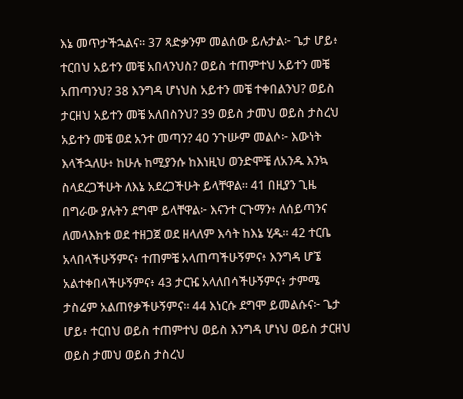እኔ መጥታችኋልና። 37 ጻድቃንም መልሰው ይሉታል፦ ጌታ ሆይ፥ ተርበህ አይተን መቼ አበላንህስ? ወይስ ተጠምተህ አይተን መቼ አጠጣንህ? 38 እንግዳ ሆነህስ አይተን መቼ ተቀበልንህ? ወይስ ታርዘህ አይተን መቼ አለበስንህ? 39 ወይስ ታመህ ወይስ ታስረህ አይተን መቼ ወደ አንተ መጣን? 40 ንጉሡም መልሶ፦ እውነት እላችኋለሁ፥ ከሁሉ ከሚያንሱ ከእነዚህ ወንድሞቼ ለአንዱ እንኳ ስላደረጋችሁት ለእኔ አደረጋችሁት ይላቸዋል። 41 በዚያን ጊዜ በግራው ያሉትን ደግሞ ይላቸዋል፦ እናንተ ርጉማን፥ ለሰይጣንና ለመላእክቱ ወደ ተዘጋጀ ወደ ዘላለም እሳት ከእኔ ሂዱ። 42 ተርቤ አላበላችሁኝምና፥ ተጠምቼ አላጠጣችሁኝምና፥ እንግዳ ሆኜ አልተቀበላችሁኝምና፥ 43 ታርዤ አላለበሳችሁኝምና፥ ታምሜ ታስሬም አልጠየቃችሁኝምና። 44 እነርሱ ደግሞ ይመልሱና፦ ጌታ ሆይ፥ ተርበህ ወይስ ተጠምተህ ወይስ እንግዳ ሆነህ ወይስ ታርዘህ ወይስ ታመህ ወይስ ታስረህ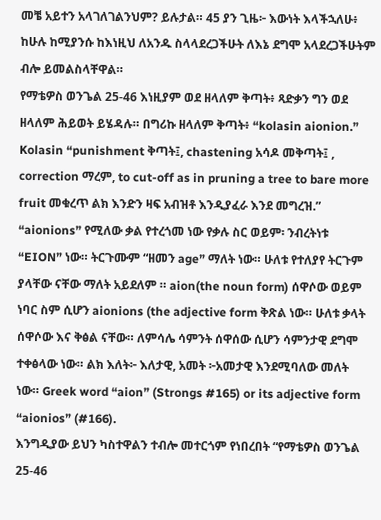መቼ አይተን አላገለገልንህም? ይሉታል። 45 ያን ጊዜ፦ እውነት እላችኋለሁ፥ ከሁሉ ከሚያንሱ ከእነዚህ ለአንዱ ስላላደረጋችሁት ለእኔ ደግሞ አላደረጋችሁትም ብሎ ይመልስላቸዋል።
የማቴዎስ ወንጌል 25-46 እነዚያም ወደ ዘላለም ቅጣት፥ ጻድቃን ግን ወደ ዘላለም ሕይወት ይሄዳሉ። በግሪኩ ዘላለም ቅጣት፥ “kolasin aionion.” Kolasin “punishment ቅጣት፤, chastening አሳዶ መቅጣት፤ , correction ማረም, to cut-off as in pruning a tree to bare more fruit መቁረጥ ልክ እንድን ዛፍ አብዝቶ እንዲያፈራ እንደ መግረዝ.” “aionions” የሚለው ቃል የተረጎመ ነው የቃሉ ስር ወይም፡ ንብረትነቱ “EION” ነው። ትርጉሙም “ዘመን age” ማለት ነው። ሁለቱ የተለያየ ትርጉም ያላቸው ናቸው ማለት አይደለም ። aion(the noun form) ሰዋሶው ወይም ነባር ስም ሲሆን aionions (the adjective form ቅጽል ነው። ሁለቱ ቃላት ሰዋሶው እና ቅፅል ናቸው። ለምሳሌ ሳምንት ሰዋሰው ሲሆን ሳምንታዊ ደግሞ ተቀፅላው ነው። ልክ እለት፦ እለታዊ, አመት ፦አመታዊ እንደሚባለው መለት ነው። Greek word “aion” (Strongs #165) or its adjective form “aionios” (#166).
እንግዲያው ይህን ካስተዋልን ተብሎ መተርጎም የነበረበት “የማቴዎስ ወንጌል 25-46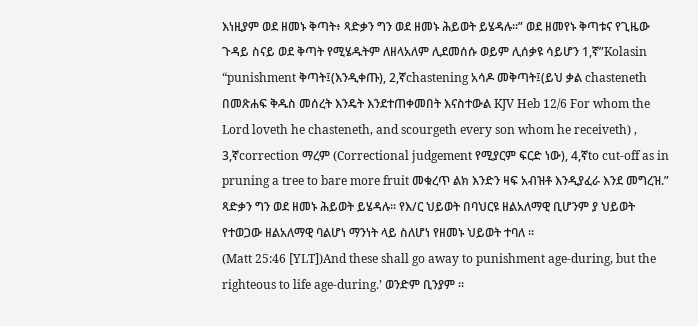እነዚያም ወደ ዘመኑ ቅጣት፥ ጻድቃን ግን ወደ ዘመኑ ሕይወት ይሄዳሉ።” ወደ ዘመየኑ ቅጣቱና የጊዜው ጉዳይ ስናይ ወደ ቅጣት የሚሄዱትም ለዘላአለም ሊደመሰሱ ወይም ሊሰቃዩ ሳይሆን 1,ኛ”Kolasin “punishment ቅጣት፤(እንዲቀጡ), 2,ኛchastening አሳዶ መቅጣት፤(ይህ ቃል chasteneth በመጽሐፍ ቅዱስ መሰረት እንዴት እንደተጠቀመበት እናስተውል KJV Heb 12/6 For whom the Lord loveth he chasteneth, and scourgeth every son whom he receiveth) , 3,ኛcorrection ማረም (Correctional judgement የሚያርም ፍርድ ነው), 4,ኛto cut-off as in pruning a tree to bare more fruit መቁረጥ ልክ እንድን ዛፍ አብዝቶ እንዲያፈራ እንደ መግረዝ.”
ጻድቃን ግን ወደ ዘመኑ ሕይወት ይሄዳሉ። የእ/ር ህይወት በባህርዩ ዘልአለማዊ ቢሆንም ያ ህይወት የተወጋው ዘልአለማዊ ባልሆነ ማንነት ላይ ስለሆነ የዘመኑ ህይወት ተባለ ።
(Matt 25:46 [YLT])And these shall go away to punishment age-during, but the righteous to life age-during.’ ወንድም ቢንያም ።